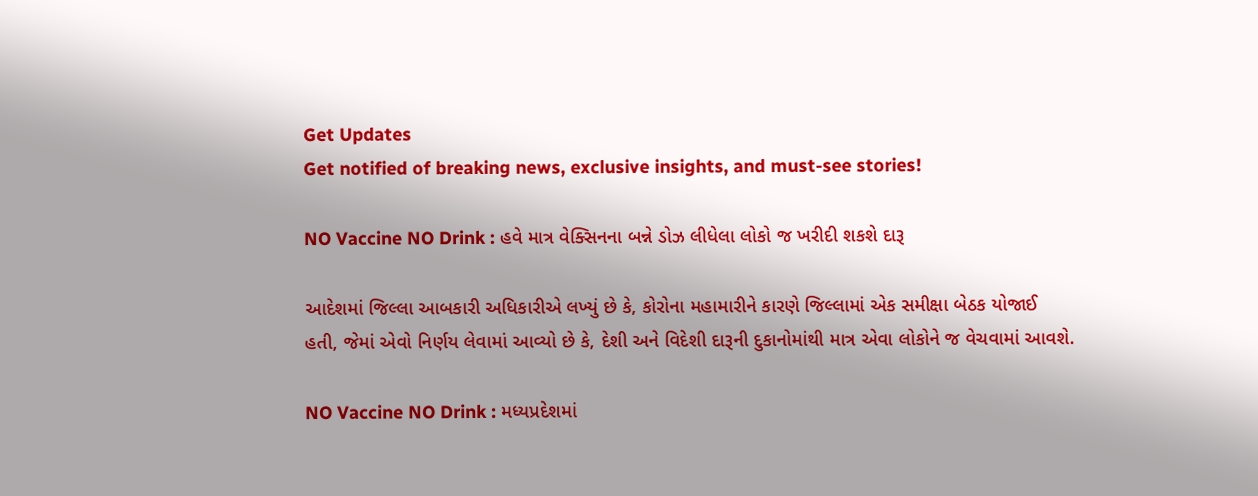Get Updates
Get notified of breaking news, exclusive insights, and must-see stories!

NO Vaccine NO Drink : હવે માત્ર વેક્સિનના બન્ને ડોઝ લીધેલા લોકો જ ખરીદી શકશે દારૂ

આદેશમાં જિલ્લા આબકારી અધિકારીએ લખ્યું છે કે, કોરોના મહામારીને કારણે જિલ્લામાં એક સમીક્ષા બેઠક યોજાઈ હતી, જેમાં એવો નિર્ણય લેવામાં આવ્યો છે કે, દેશી અને વિદેશી દારૂની દુકાનોમાંથી માત્ર એવા લોકોને જ વેચવામાં આવશે.

NO Vaccine NO Drink : મધ્યપ્રદેશમાં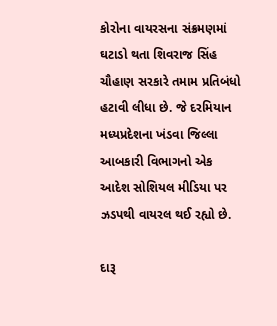કોરોના વાયરસના સંક્રમણમાં ઘટાડો થતા શિવરાજ સિંહ ચૌહાણ સરકારે તમામ પ્રતિબંધો હટાવી લીધા છે. જે દરમિયાન મધ્યપ્રદેશના ખંડવા જિલ્લા આબકારી વિભાગનો એક આદેશ સોશિયલ મીડિયા પર ઝડપથી વાયરલ થઈ રહ્યો છે.

દારૂ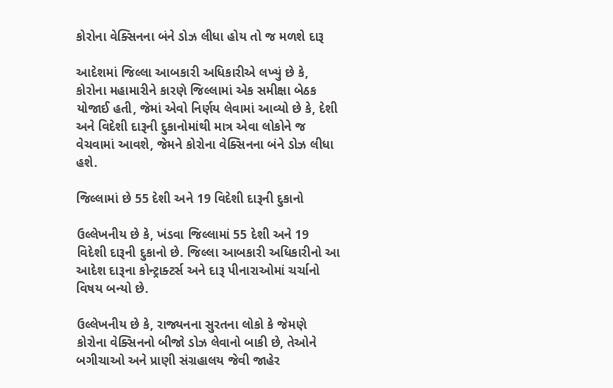કોરોના વેક્સિનના બંને ડોઝ લીધા હોય તો જ મળશે દારૂ

આદેશમાં જિલ્લા આબકારી અધિકારીએ લખ્યું છે કે, કોરોના મહામારીને કારણે જિલ્લામાં એક સમીક્ષા બેઠક યોજાઈ હતી, જેમાં એવો નિર્ણય લેવામાં આવ્યો છે કે, દેશી અને વિદેશી દારૂની દુકાનોમાંથી માત્ર એવા લોકોને જ વેચવામાં આવશે, જેમને કોરોના વેક્સિનના બંને ડોઝ લીધા હશે.

જિલ્લામાં છે 55 દેશી અને 19 વિદેશી દારૂની દુકાનો

ઉલ્લેખનીય છે કે, ખંડવા જિલ્લામાં 55 દેશી અને 19 વિદેશી દારૂની દુકાનો છે. જિલ્લા આબકારી અધિકારીનો આ આદેશ દારૂના કોન્ટ્રાક્ટર્સ અને દારૂ પીનારાઓમાં ચર્ચાનો વિષય બન્યો છે.

ઉલ્લેખનીય છે કે, રાજ્યનના સુરતના લોકો કે જેમણે કોરોના વેક્સિનનો બીજો ડોઝ લેવાનો બાકી છે, તેઓને બગીચાઓ અને પ્રાણી સંગ્રહાલય જેવી જાહેર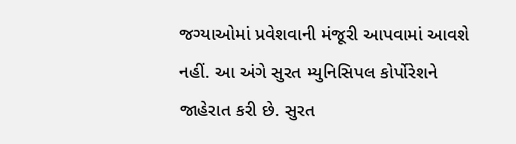જગ્યાઓમાં પ્રવેશવાની મંજૂરી આપવામાં આવશે નહીં. આ અંગે સુરત મ્યુનિસિપલ કોર્પોરેશને જાહેરાત કરી છે. સુરત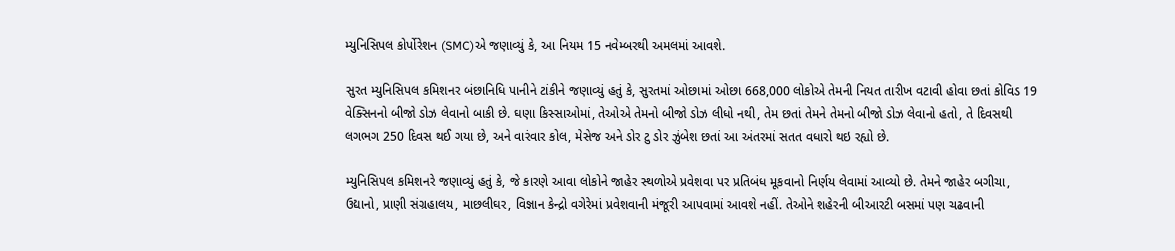મ્યુનિસિપલ કોર્પોરેશન (SMC)એ જણાવ્યું કે, આ નિયમ 15 નવેમ્બરથી અમલમાં આવશે.

સુરત મ્યુનિસિપલ કમિશનર બંછાનિધિ પાનીને ટાંકીને જણાવ્યું હતું કે, સુરતમાં ઓછામાં ઓછા 668,000 લોકોએ તેમની નિયત તારીખ વટાવી હોવા છતાં કોવિડ 19 વેક્સિનનો બીજો ડોઝ લેવાનો બાકી છે. ઘણા કિસ્સાઓમાં, તેઓએ તેમનો બીજો ડોઝ લીધો નથી, તેમ છતાં તેમને તેમનો બીજો ડોઝ લેવાનો હતો, તે દિવસથી લગભગ 250 દિવસ થઈ ગયા છે, અને વારંવાર કોલ, મેસેજ અને ડોર ટુ ડોર ઝુંબેશ છતાં આ અંતરમાં સતત વધારો થઇ રહ્યો છે.

મ્યુનિસિપલ કમિશનરે જણાવ્યું હતું કે, જે કારણે આવા લોકોને જાહેર સ્થળોએ પ્રવેશવા પર પ્રતિબંધ મૂકવાનો નિર્ણય લેવામાં આવ્યો છે. તેમને જાહેર બગીચા, ઉદ્યાનો, પ્રાણી સંગ્રહાલય, માછલીઘર, વિજ્ઞાન કેન્દ્રો વગેરેમાં પ્રવેશવાની મંજૂરી આપવામાં આવશે નહીં. તેઓને શહેરની બીઆરટી બસમાં પણ ચઢવાની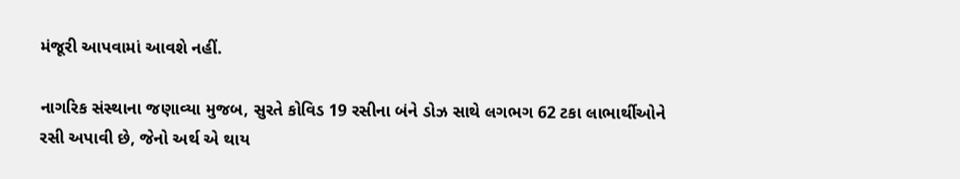મંજૂરી આપવામાં આવશે નહીં.

નાગરિક સંસ્થાના જણાવ્યા મુજબ, સુરતે કોવિડ 19 રસીના બંને ડોઝ સાથે લગભગ 62 ટકા લાભાર્થીઓને રસી અપાવી છે, જેનો અર્થ એ થાય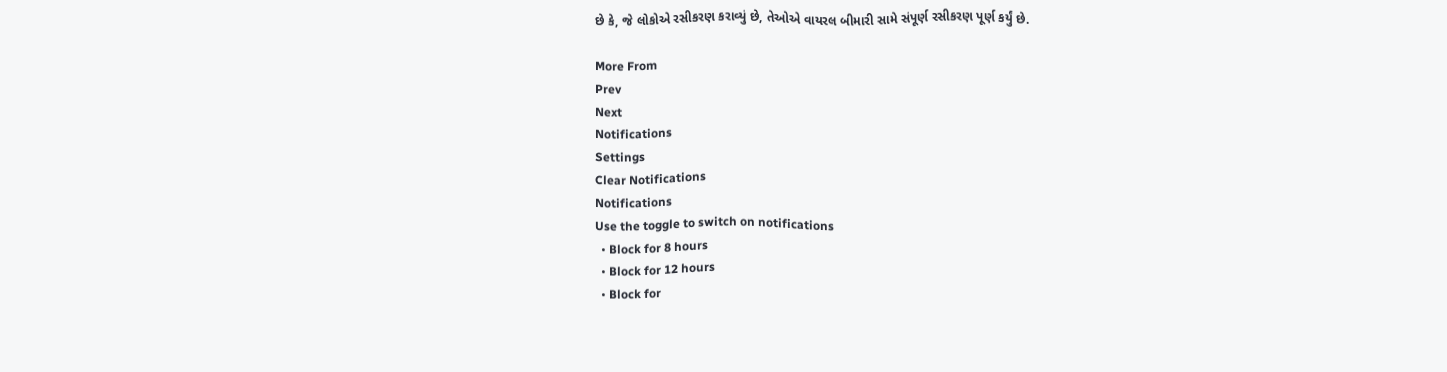છે કે, જે લોકોએ રસીકરણ કરાવ્યું છે, તેઓએ વાયરલ બીમારી સામે સંપૂર્ણ રસીકરણ પૂર્ણ કર્યું છે.

More From
Prev
Next
Notifications
Settings
Clear Notifications
Notifications
Use the toggle to switch on notifications
  • Block for 8 hours
  • Block for 12 hours
  • Block for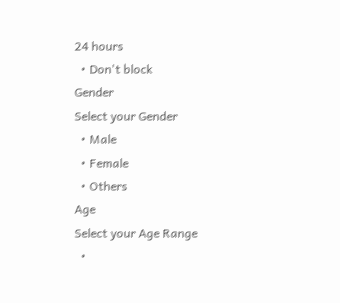24 hours
  • Don't block
Gender
Select your Gender
  • Male
  • Female
  • Others
Age
Select your Age Range
  •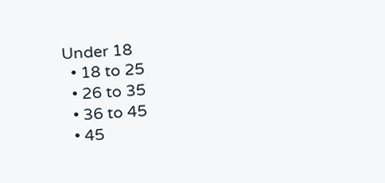Under 18
  • 18 to 25
  • 26 to 35
  • 36 to 45
  • 45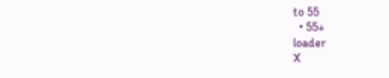to 55
  • 55+
loader
X